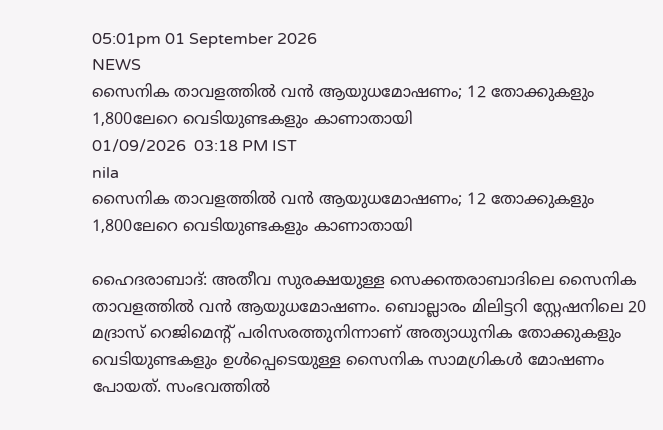05:01pm 01 September 2026
NEWS
സൈനിക താവളത്തിൽ വൻ ആയുധമോഷണം; 12 തോക്കുകളും 1,800ലേറെ വെടിയുണ്ടകളും കാണാതായി
01/09/2026  03:18 PM IST
nila
സൈനിക താവളത്തിൽ വൻ ആയുധമോഷണം; 12 തോക്കുകളും 1,800ലേറെ വെടിയുണ്ടകളും കാണാതായി

ഹൈദരാബാദ്: അതീവ സുരക്ഷയുള്ള സെക്കന്തരാബാദിലെ സൈനിക താവളത്തിൽ വൻ ആയുധമോഷണം. ബൊല്ലാരം മിലിട്ടറി സ്റ്റേഷനിലെ 20 മദ്രാസ് റെജിമെന്റ് പരിസരത്തുനിന്നാണ് അത്യാധുനിക തോക്കുകളും വെടിയുണ്ടകളും ഉൾപ്പെടെയുള്ള സൈനിക സാമഗ്രികൾ മോഷണം പോയത്. സംഭവത്തിൽ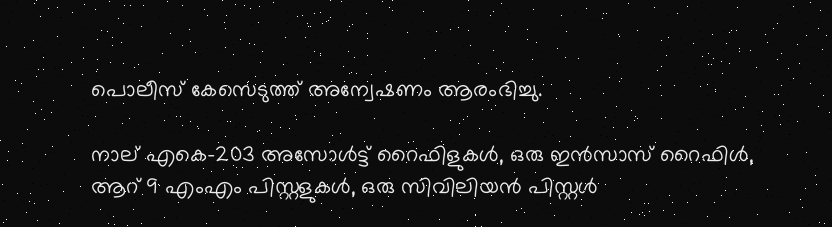പൊലീസ് കേസെടുത്ത് അന്വേഷണം ആരംഭിച്ചു.

നാല് എകെ-203 അസോൾട്ട് റൈഫിളുകൾ, ഒരു ഇൻസാസ് റൈഫിൾ, ആറ് 9 എംഎം പിസ്റ്റളുകൾ, ഒരു സിവിലിയൻ പിസ്റ്റൾ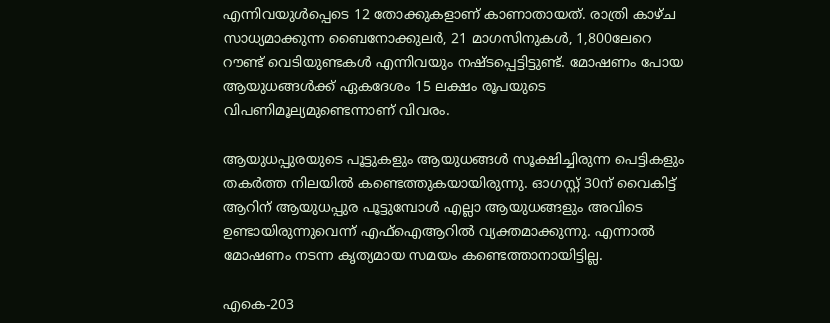എന്നിവയുൾപ്പെടെ 12 തോക്കുകളാണ് കാണാതായത്. രാത്രി കാഴ്ച സാധ്യമാക്കുന്ന ബൈനോക്കുലർ, 21 മാഗസിനുകൾ, 1,800ലേറെ റൗണ്ട് വെടിയുണ്ടകൾ എന്നിവയും നഷ്ടപ്പെട്ടിട്ടുണ്ട്. മോഷണം പോയ ആയുധങ്ങൾക്ക് ഏകദേശം 15 ലക്ഷം രൂപയുടെ വിപണിമൂല്യമുണ്ടെന്നാണ് വിവരം.

ആയുധപ്പുരയുടെ പൂട്ടുകളും ആയുധങ്ങൾ സൂക്ഷിച്ചിരുന്ന പെട്ടികളും തകർത്ത നിലയിൽ കണ്ടെത്തുകയായിരുന്നു. ഓഗസ്റ്റ് 30ന് വൈകിട്ട് ആറിന് ആയുധപ്പുര പൂട്ടുമ്പോൾ എല്ലാ ആയുധങ്ങളും അവിടെ ഉണ്ടായിരുന്നുവെന്ന് എഫ്‌ഐആറിൽ വ്യക്തമാക്കുന്നു. എന്നാൽ മോഷണം നടന്ന കൃത്യമായ സമയം കണ്ടെത്താനായിട്ടില്ല.

എകെ-203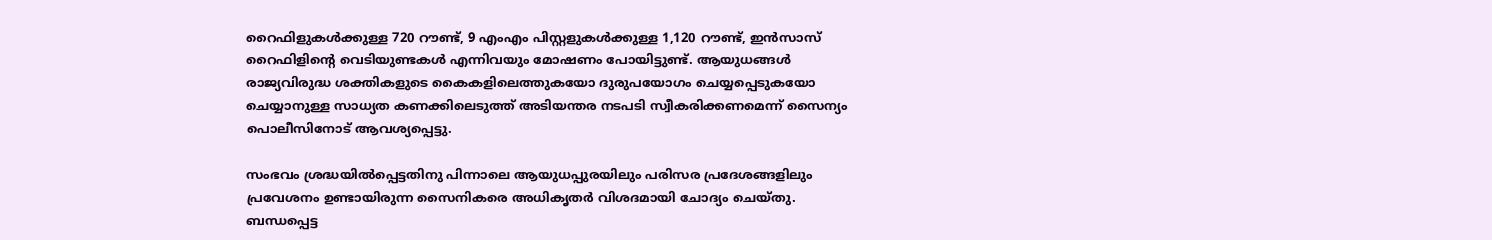റൈഫിളുകൾക്കുള്ള 720 റൗണ്ട്, 9 എംഎം പിസ്റ്റളുകൾക്കുള്ള 1,120 റൗണ്ട്, ഇൻസാസ് റൈഫിളിന്റെ വെടിയുണ്ടകൾ എന്നിവയും മോഷണം പോയിട്ടുണ്ട്. ആയുധങ്ങൾ രാജ്യവിരുദ്ധ ശക്തികളുടെ കൈകളിലെത്തുകയോ ദുരുപയോഗം ചെയ്യപ്പെടുകയോ ചെയ്യാനുള്ള സാധ്യത കണക്കിലെടുത്ത് അടിയന്തര നടപടി സ്വീകരിക്കണമെന്ന് സൈന്യം പൊലീസിനോട് ആവശ്യപ്പെട്ടു.

സംഭവം ശ്രദ്ധയിൽപ്പെട്ടതിനു പിന്നാലെ ആയുധപ്പുരയിലും പരിസര പ്രദേശങ്ങളിലും പ്രവേശനം ഉണ്ടായിരുന്ന സൈനികരെ അധികൃതർ വിശദമായി ചോദ്യം ചെയ്തു. ബന്ധപ്പെട്ട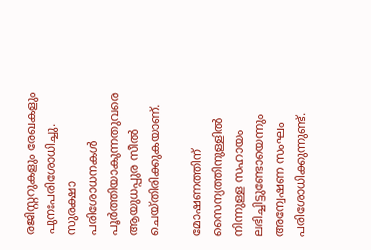രജിസ്റ്ററുകളും രേഖകളും പുനഃപരിശോധിച്ചു. സുരക്ഷാ പരിശോധനകൾ പൂർത്തിയാകുന്നതുവരെ ആയുധപ്പുര സീൽ ചെയ്തിരിക്കുകയാണ്.

മോഷണത്തിന് സൈന്യത്തിനുള്ളിൽ നിന്നുള്ള സഹായം ലഭിച്ചിട്ടുണ്ടോയെന്നും അന്വേഷണ സംഘം പരിശോധിക്കുന്നുണ്ട്.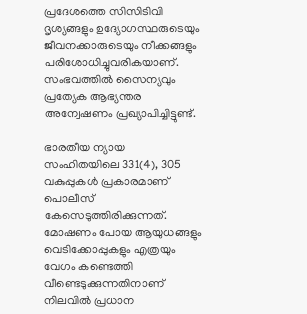പ്രദേശത്തെ സിസിടിവി ദൃശ്യങ്ങളും ഉദ്യോഗസ്ഥരുടെയും ജീവനക്കാരുടെയും നീക്കങ്ങളും പരിശോധിച്ചുവരികയാണ്. സംഭവത്തിൽ സൈന്യവും പ്രത്യേക ആഭ്യന്തര അന്വേഷണം പ്രഖ്യാപിച്ചിട്ടുണ്ട്.

ഭാരതീയ ന്യായ സംഹിതയിലെ 331(4), 305 വകുപ്പുകൾ പ്രകാരമാണ് പൊലീസ് കേസെടുത്തിരിക്കുന്നത്. മോഷണം പോയ ആയുധങ്ങളും വെടിക്കോപ്പുകളും എത്രയും വേഗം കണ്ടെത്തി വീണ്ടെടുക്കുന്നതിനാണ് നിലവിൽ പ്രധാന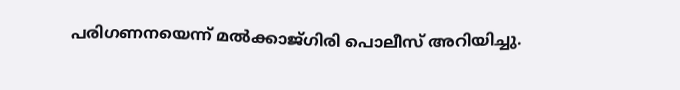പരിഗണനയെന്ന് മൽക്കാജ്ഗിരി പൊലീസ് അറിയിച്ചു.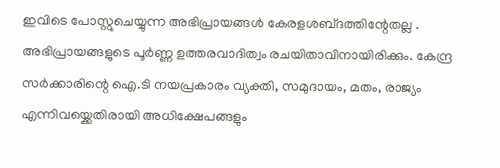ഇവിടെ പോസ്റ്റുചെയ്യുന്ന അഭിപ്രായങ്ങള്‍ കേരളശബ്‌ദത്തിന്റേതല്ല . അഭിപ്രായങ്ങളുടെ പൂര്‍ണ്ണ ഉത്തരവാദിത്വം രചയിതാവിനായിരിക്കും. കേന്ദ്ര സർക്കാരിന്റെ ഐ.ടി നയപ്രകാരം വ്യക്തി, സമുദായം, മതം, രാജ്യം എന്നിവയ്ക്കെതിരായി അധിക്ഷേപങ്ങളും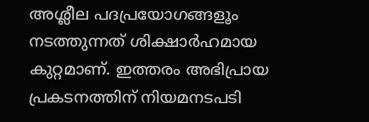അശ്ലീല പദപ്രയോഗങ്ങളൂം നടത്തുന്നത് ശിക്ഷാര്‍ഹമായ കുറ്റമാണ്. ഇത്തരം അഭിപ്രായ പ്രകടനത്തിന് നിയമനടപടി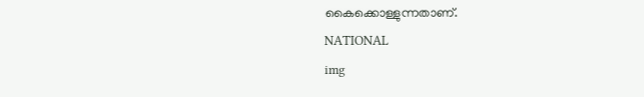കൈക്കൊള്ളുന്നതാണ്.
NATIONAL
img